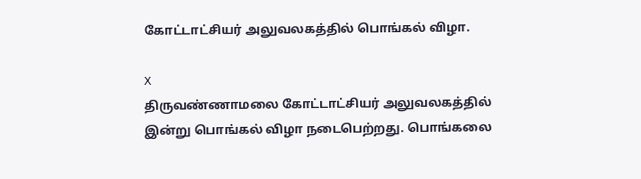கோட்டாட்சியர் அலுவலகத்தில் பொங்கல் விழா.

X
திருவண்ணாமலை கோட்டாட்சியர் அலுவலகத்தில் இன்று பொங்கல் விழா நடைபெற்றது. பொங்கலை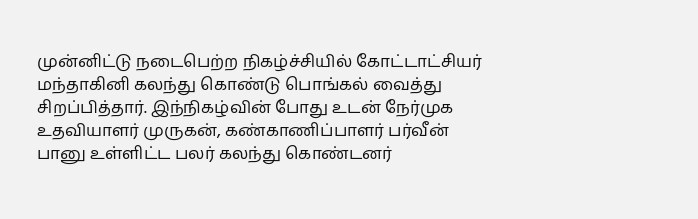முன்னிட்டு நடைபெற்ற நிகழ்ச்சியில் கோட்டாட்சியர் மந்தாகினி கலந்து கொண்டு பொங்கல் வைத்து சிறப்பித்தார். இந்நிகழ்வின் போது உடன் நேர்முக உதவியாளர் முருகன், கண்காணிப்பாளர் பர்வீன் பானு உள்ளிட்ட பலர் கலந்து கொண்டனர்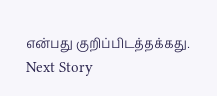என்பது குறிப்பிடத்தக்கது.
Next Story